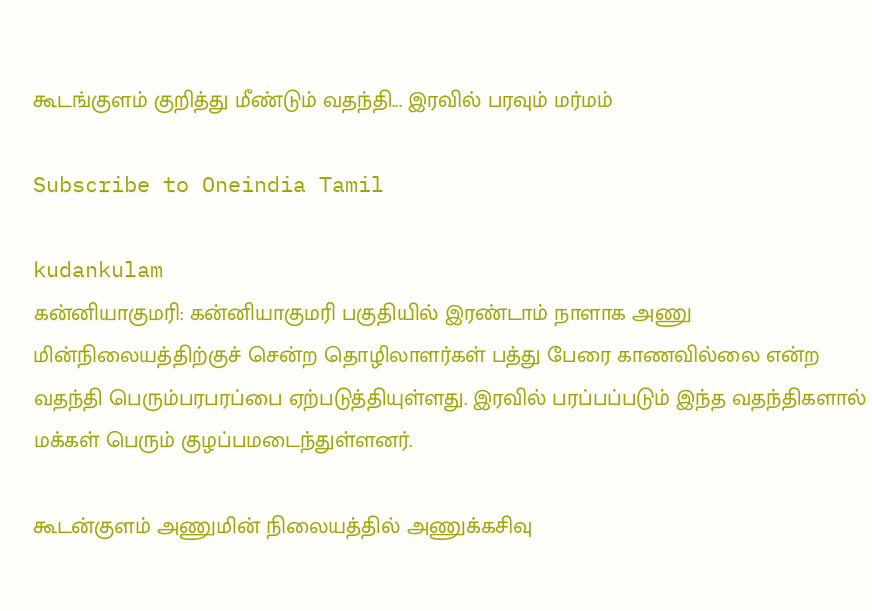கூடங்குளம் குறித்து மீண்டும் வதந்தி... இரவில் பரவும் மர்மம்

Subscribe to Oneindia Tamil

kudankulam
கன்னியாகுமரி: கன்னியாகுமரி பகுதியில் இரண்டாம் நாளாக அணு மின்நிலையத்திற்குச் சென்ற தொழிலாளர்கள் பத்து பேரை காணவில்லை என்ற வதந்தி பெரும்பரபரப்பை ஏற்படுத்தியுள்ளது. இரவில் பரப்பப்படும் இந்த வதந்திகளால் மக்கள் பெரும் குழப்பமடைந்துள்ளனர்.

கூடன்குளம் அணுமின் நிலையத்தில் அணுக்கசிவு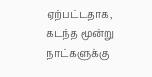ஏற்பட்டதாக, கடந்த மூன்று நாட்களுக்கு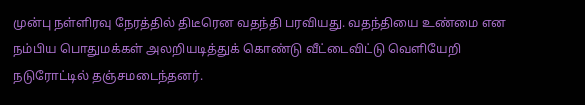முன்பு நள்ளிரவு நேரத்தில் திடீரென வதந்தி பரவியது. வதந்தியை உண்மை என நம்பிய பொதுமக்கள் அலறியடித்துக் கொண்டு வீட்டைவிட்டு வெளியேறி நடுரோட்டில் தஞ்சமடைந்தனர்.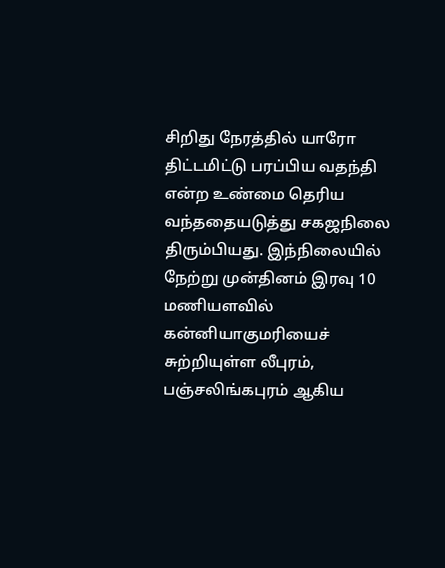சிறிது நேரத்தில் யாரோ திட்டமிட்டு பரப்பிய வதந்தி என்ற உண்மை தெரிய வந்ததையடுத்து சகஜநிலை திரும்பியது. இந்நிலையில் நேற்று முன்தினம் இரவு 10 மணியளவில் கன்னியாகுமரியைச் சுற்றியுள்ள லீபுரம், பஞ்சலிங்கபுரம் ஆகிய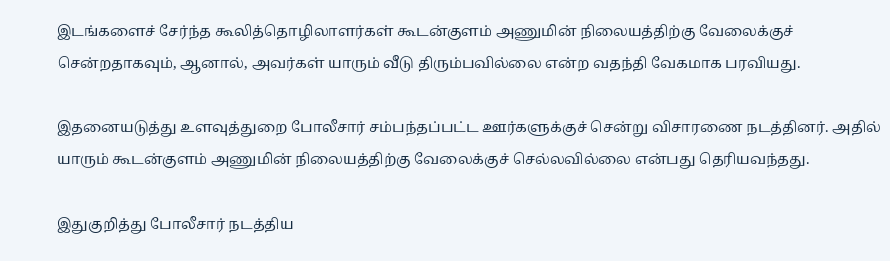இடங்களைச் சேர்ந்த கூலித்தொழிலாளர்கள் கூடன்குளம் அணுமின் நிலையத்திற்கு வேலைக்குச் சென்றதாகவும், ஆனால், அவர்கள் யாரும் வீடு திரும்பவில்லை என்ற வதந்தி வேகமாக பரவியது.

இதனையடுத்து உளவுத்துறை போலீசார் சம்பந்தப்பட்ட ஊர்களுக்குச் சென்று விசாரணை நடத்தினர். அதில் யாரும் கூடன்குளம் அணுமின் நிலையத்திற்கு வேலைக்குச் செல்லவில்லை என்பது தெரியவந்தது.

இதுகுறித்து போலீசார் நடத்திய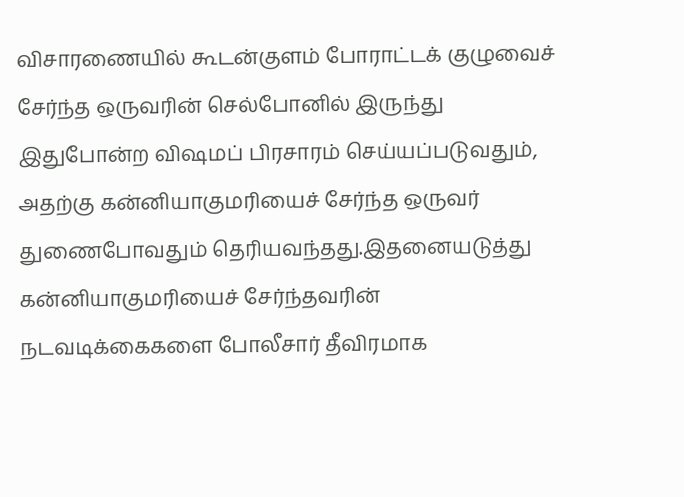விசாரணையில் கூடன்குளம் போராட்டக் குழுவைச் சேர்ந்த ஒருவரின் செல்போனில் இருந்து இதுபோன்ற விஷமப் பிரசாரம் செய்யப்படுவதும், அதற்கு கன்னியாகுமரியைச் சேர்ந்த ஒருவர் துணைபோவதும் தெரியவந்தது.இதனையடுத்து கன்னியாகுமரியைச் சேர்ந்தவரின் நடவடிக்கைகளை போலீசார் தீவிரமாக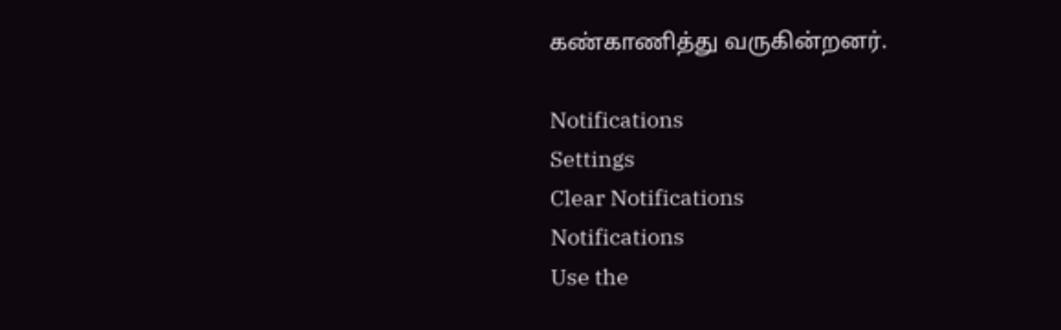கண்காணித்து வருகின்றனர்.

Notifications
Settings
Clear Notifications
Notifications
Use the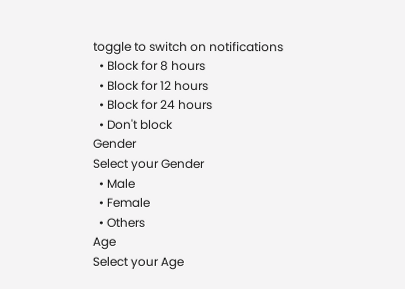toggle to switch on notifications
  • Block for 8 hours
  • Block for 12 hours
  • Block for 24 hours
  • Don't block
Gender
Select your Gender
  • Male
  • Female
  • Others
Age
Select your Age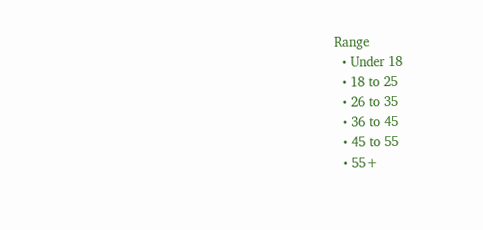Range
  • Under 18
  • 18 to 25
  • 26 to 35
  • 36 to 45
  • 45 to 55
  • 55+